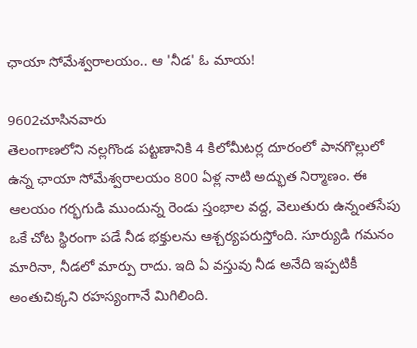ఛాయా సోమేశ్వరాలయం.. ఆ 'నీడ' ఓ మాయ!

9602చూసినవారు
తెలంగాణలోని నల్లగొండ పట్టణానికి 4 కిలోమీటర్ల దూరంలో పానగొల్లులో ఉన్న ఛాయా సోమేశ్వరాలయం 800 ఏళ్ల నాటి అద్భుత నిర్మాణం. ఈ ఆలయం గర్భగుడి ముందున్న రెండు స్తంభాల వద్ద, వెలుతురు ఉన్నంతసేపు ఒకే చోట స్థిరంగా పడే నీడ భక్తులను ఆశ్చర్యపరుస్తోంది. సూర్యుడి గమనం మారినా, నీడలో మార్పు రాదు. ఇది ఏ వస్తువు నీడ అనేది ఇప్పటికీ అంతుచిక్కని రహస్యంగానే మిగిలింది.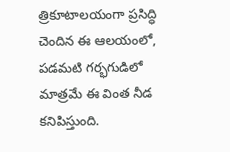త్రికూటాలయంగా ప్రసిద్ధి చెందిన ఈ ఆలయంలో, పడమటి గర్భగుడిలో మాత్రమే ఈ వింత నీడ కనిపిస్తుంది.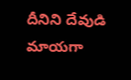దీనిని దేవుడి మాయగా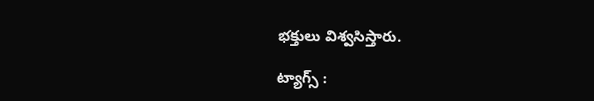భక్తులు విశ్వసిస్తారు.

ట్యాగ్స్ :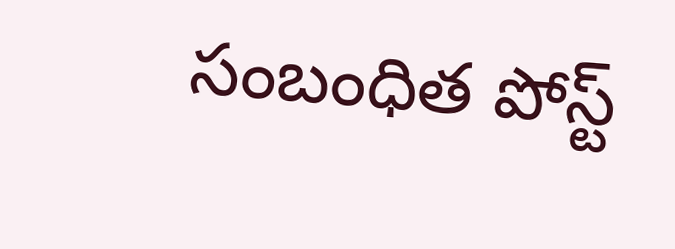సంబంధిత పోస్ట్